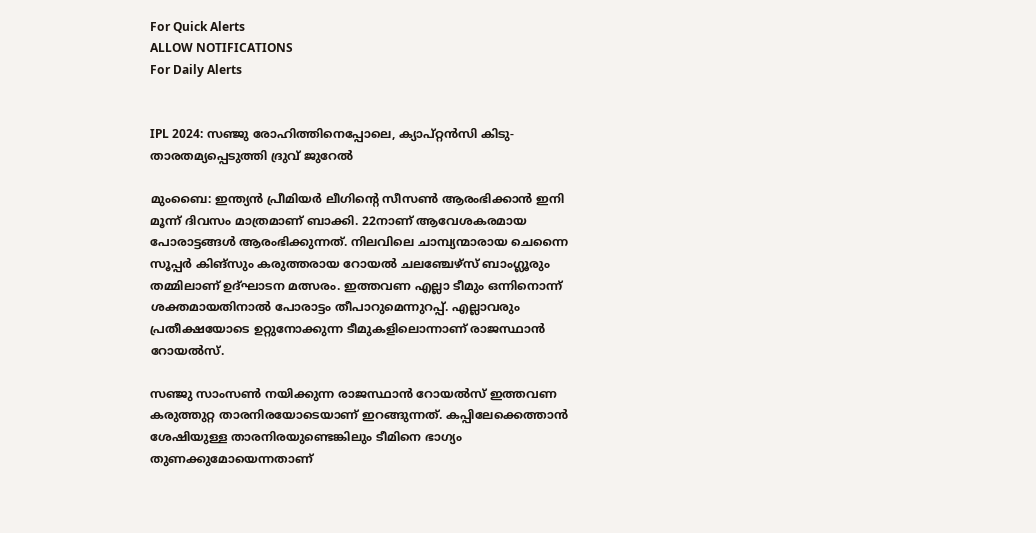For Quick Alerts
ALLOW NOTIFICATIONS
For Daily Alerts


IPL 2024: സഞ്ജു രോഹിത്തിനെപ്പോലെ, ക്യാപ്റ്റന്‍സി കിടു- താരതമ്യപ്പെടുത്തി ദ്രുവ് ജുറേല്‍

മുംബൈ: ഇന്ത്യന്‍ പ്രീമിയര്‍ ലീഗിന്റെ സീസണ്‍ ആരംഭിക്കാന്‍ ഇനി മൂന്ന് ദിവസം മാത്രമാണ് ബാക്കി. 22നാണ് ആവേശകരമായ പോരാട്ടങ്ങള്‍ ആരംഭിക്കുന്നത്. നിലവിലെ ചാമ്പ്യന്മാരായ ചെന്നൈ സൂപ്പര്‍ കിങ്‌സും കരുത്തരായ റോയല്‍ ചലഞ്ചേഴ്‌സ് ബാംഗ്ലൂരും തമ്മിലാണ് ഉദ്ഘാടന മത്സരം. ഇത്തവണ എല്ലാ ടീമും ഒന്നിനൊന്ന് ശക്തമായതിനാല്‍ പോരാട്ടം തീപാറുമെന്നുറപ്പ്. എല്ലാവരും പ്രതീക്ഷയോടെ ഉറ്റുനോക്കുന്ന ടീമുകളിലൊന്നാണ് രാജസ്ഥാന്‍ റോയല്‍സ്.

സഞ്ജു സാംസണ്‍ നയിക്കുന്ന രാജസ്ഥാന്‍ റോയല്‍സ് ഇത്തവണ കരുത്തുറ്റ താരനിരയോടെയാണ് ഇറങ്ങുന്നത്. കപ്പിലേക്കെത്താന്‍ ശേഷിയുള്ള താരനിരയുണ്ടെങ്കിലും ടീമിനെ ഭാഗ്യം തുണക്കുമോയെന്നതാണ്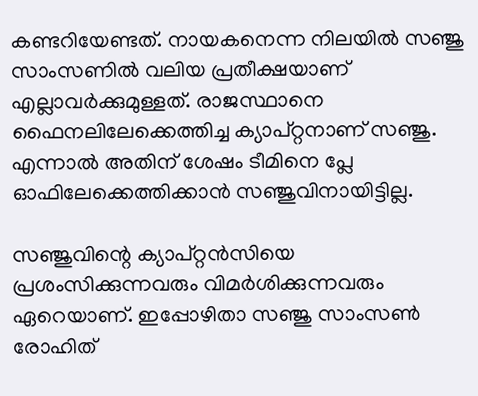കണ്ടറിയേണ്ടത്. നായകനെന്ന നിലയില്‍ സഞ്ജു സാംസണില്‍ വലിയ പ്രതീക്ഷയാണ് എല്ലാവര്‍ക്കുമുള്ളത്. രാജസ്ഥാനെ ഫൈനലിലേക്കെത്തിച്ച ക്യാപ്റ്റനാണ് സഞ്ജു. എന്നാല്‍ അതിന് ശേഷം ടീമിനെ പ്ലേ ഓഫിലേക്കെത്തിക്കാന്‍ സഞ്ജുവിനായിട്ടില്ല.

സഞ്ജുവിന്റെ ക്യാപ്റ്റന്‍സിയെ പ്രശംസിക്കുന്നവരും വിമര്‍ശിക്കുന്നവരും ഏറെയാണ്. ഇപ്പോഴിതാ സഞ്ജു സാംസണ്‍ രോഹിത്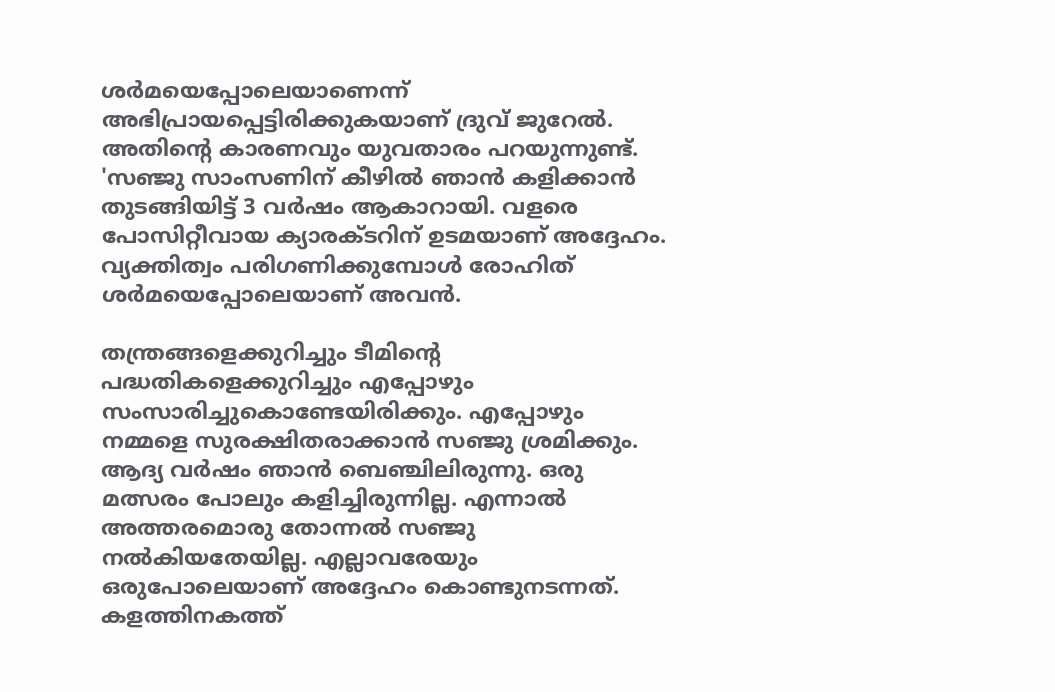ശര്‍മയെപ്പോലെയാണെന്ന് അഭിപ്രായപ്പെട്ടിരിക്കുകയാണ് ദ്രുവ് ജുറേല്‍. അതിന്റെ കാരണവും യുവതാരം പറയുന്നുണ്ട്. 'സഞ്ജു സാംസണിന് കീഴില്‍ ഞാന്‍ കളിക്കാന്‍ തുടങ്ങിയിട്ട് 3 വര്‍ഷം ആകാറായി. വളരെ പോസിറ്റീവായ ക്യാരക്ടറിന് ഉടമയാണ് അദ്ദേഹം. വ്യക്തിത്വം പരിഗണിക്കുമ്പോള്‍ രോഹിത് ശര്‍മയെപ്പോലെയാണ് അവന്‍.

തന്ത്രങ്ങളെക്കുറിച്ചും ടീമിന്റെ പദ്ധതികളെക്കുറിച്ചും എപ്പോഴും സംസാരിച്ചുകൊണ്ടേയിരിക്കും. എപ്പോഴും നമ്മളെ സുരക്ഷിതരാക്കാന്‍ സഞ്ജു ശ്രമിക്കും. ആദ്യ വര്‍ഷം ഞാന്‍ ബെഞ്ചിലിരുന്നു. ഒരു മത്സരം പോലും കളിച്ചിരുന്നില്ല. എന്നാല്‍ അത്തരമൊരു തോന്നല്‍ സഞ്ജു നല്‍കിയതേയില്ല. എല്ലാവരേയും ഒരുപോലെയാണ് അദ്ദേഹം കൊണ്ടുനടന്നത്. കളത്തിനകത്ത്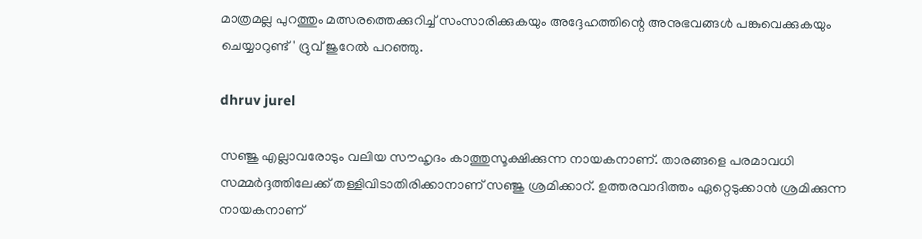മാത്രമല്ല പുറത്തും മത്സരത്തെക്കുറിച്ച് സംസാരിക്കുകയും അദ്ദേഹത്തിന്റെ അനുഭവങ്ങള്‍ പങ്കുവെക്കുകയും ചെയ്യാറുണ്ട്' ദ്രുവ് ജുറേല്‍ പറഞ്ഞു.

dhruv jurel

സഞ്ജു എല്ലാവരോടും വലിയ സൗഹൃദം കാത്തുസൂക്ഷിക്കുന്ന നായകനാണ്. താരങ്ങളെ പരമാവധി സമ്മര്‍ദ്ദത്തിലേക്ക് തള്ളിവിടാതിരിക്കാനാണ് സഞ്ജു ശ്രമിക്കാറ്. ഉത്തരവാദിത്തം ഏറ്റെടുക്കാന്‍ ശ്രമിക്കുന്ന നായകനാണ്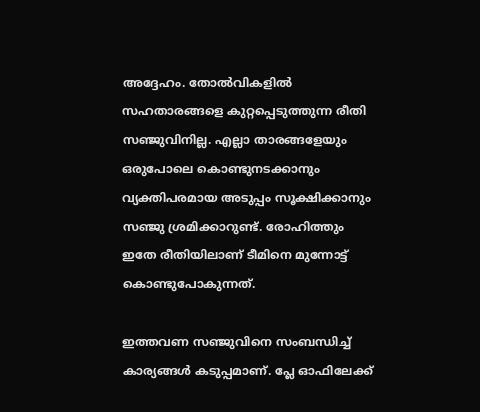അദ്ദേഹം. തോല്‍വികളില്‍ സഹതാരങ്ങളെ കുറ്റപ്പെടുത്തുന്ന രീതി സഞ്ജുവിനില്ല. എല്ലാ താരങ്ങളേയും ഒരുപോലെ കൊണ്ടുനടക്കാനും വ്യക്തിപരമായ അടുപ്പം സൂക്ഷിക്കാനും സഞ്ജു ശ്രമിക്കാറുണ്ട്. രോഹിത്തും ഇതേ രീതിയിലാണ് ടീമിനെ മുന്നോട്ട് കൊണ്ടുപോകുന്നത്.

ഇത്തവണ സഞ്ജുവിനെ സംബന്ധിച്ച് കാര്യങ്ങള്‍ കടുപ്പമാണ്. പ്ലേ ഓഫിലേക്ക്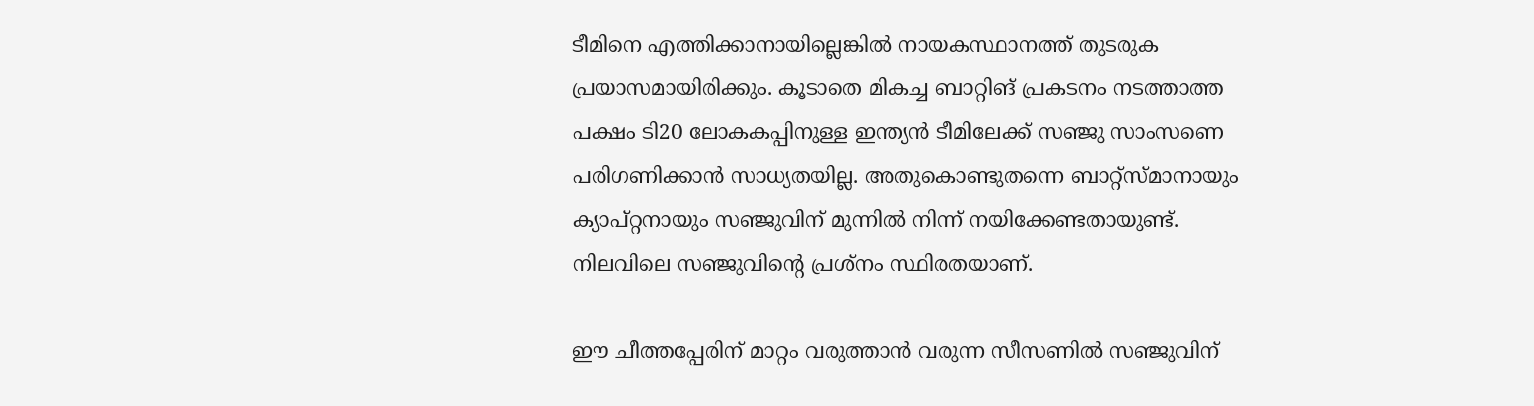ടീമിനെ എത്തിക്കാനായില്ലെങ്കില്‍ നായകസ്ഥാനത്ത് തുടരുക പ്രയാസമായിരിക്കും. കൂടാതെ മികച്ച ബാറ്റിങ് പ്രകടനം നടത്താത്ത പക്ഷം ടി20 ലോകകപ്പിനുള്ള ഇന്ത്യന്‍ ടീമിലേക്ക് സഞ്ജു സാംസണെ പരിഗണിക്കാന്‍ സാധ്യതയില്ല. അതുകൊണ്ടുതന്നെ ബാറ്റ്‌സ്മാനായും ക്യാപ്റ്റനായും സഞ്ജുവിന് മുന്നില്‍ നിന്ന് നയിക്കേണ്ടതായുണ്ട്. നിലവിലെ സഞ്ജുവിന്റെ പ്രശ്‌നം സ്ഥിരതയാണ്.

ഈ ചീത്തപ്പേരിന് മാറ്റം വരുത്താന്‍ വരുന്ന സീസണില്‍ സഞ്ജുവിന്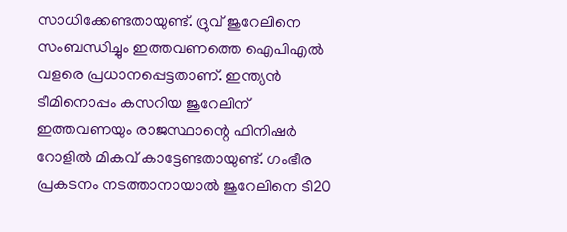സാധിക്കേണ്ടതായുണ്ട്. ദ്രുവ് ജുറേലിനെ സംബന്ധിച്ചും ഇത്തവണത്തെ ഐപിഎല്‍ വളരെ പ്രധാനപ്പെട്ടതാണ്. ഇന്ത്യന്‍ ടീമിനൊപ്പം കസറിയ ജുറേലിന് ഇത്തവണയും രാജസ്ഥാന്റെ ഫിനിഷര്‍ റോളില്‍ മികവ് കാട്ടേണ്ടതായുണ്ട്. ഗംഭീര പ്രകടനം നടത്താനായാല്‍ ജുറേലിനെ ടി20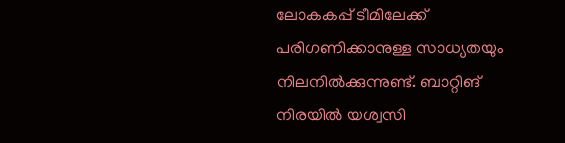ലോകകപ്പ് ടീമിലേക്ക് പരിഗണിക്കാനുള്ള സാധ്യതയും നിലനില്‍ക്കുന്നുണ്ട്. ബാറ്റിങ് നിരയില്‍ യശ്വസി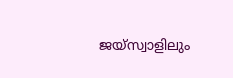ജയ്‌സ്വാളിലും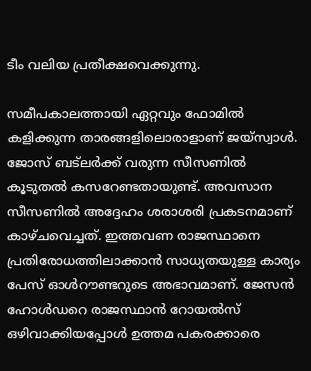ടീം വലിയ പ്രതീക്ഷവെക്കുന്നു.

സമീപകാലത്തായി ഏറ്റവും ഫോമില്‍ കളിക്കുന്ന താരങ്ങളിലൊരാളാണ് ജയ്‌സ്വാള്‍. ജോസ് ബട്‌ലര്‍ക്ക് വരുന്ന സീസണില്‍ കൂടുതല്‍ കസറേണ്ടതായുണ്ട്. അവസാന സീസണില്‍ അദ്ദേഹം ശരാശരി പ്രകടനമാണ് കാഴ്ചവെച്ചത്. ഇത്തവണ രാജസ്ഥാനെ പ്രതിരോധത്തിലാക്കാന്‍ സാധ്യതയുള്ള കാര്യം പേസ് ഓള്‍റൗണ്ടറുടെ അഭാവമാണ്. ജേസന്‍ ഹോള്‍ഡറെ രാജസ്ഥാന്‍ റോയല്‍സ് ഒഴിവാക്കിയപ്പോള്‍ ഉത്തമ പകരക്കാരെ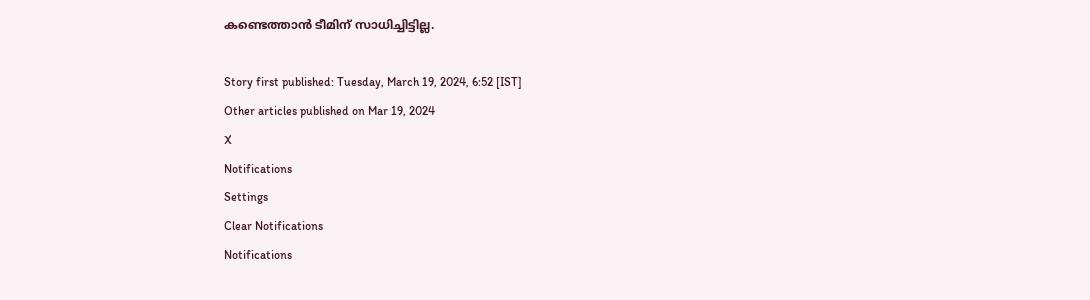കണ്ടെത്താന്‍ ടീമിന് സാധിച്ചിട്ടില്ല.

Story first published: Tuesday, March 19, 2024, 6:52 [IST]
Other articles published on Mar 19, 2024
X
Notifications
Settings
Clear Notifications
Notifications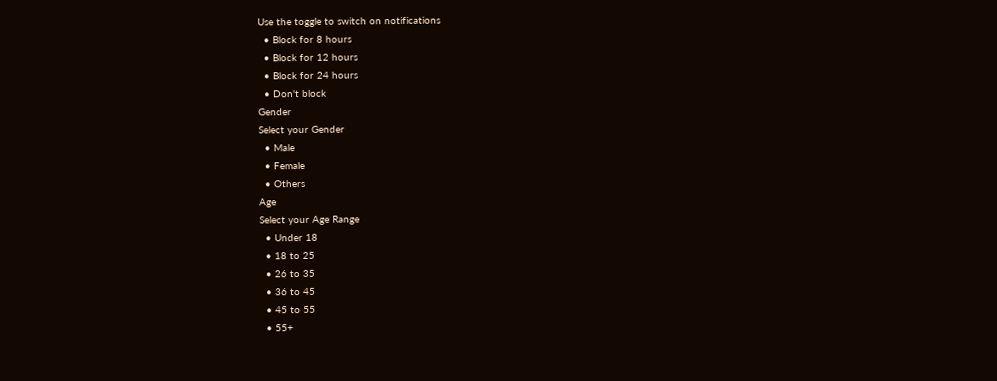Use the toggle to switch on notifications
  • Block for 8 hours
  • Block for 12 hours
  • Block for 24 hours
  • Don't block
Gender
Select your Gender
  • Male
  • Female
  • Others
Age
Select your Age Range
  • Under 18
  • 18 to 25
  • 26 to 35
  • 36 to 45
  • 45 to 55
  • 55+